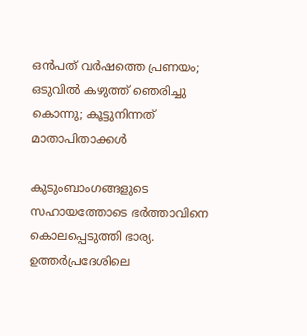ഒന്‍പത് വര്‍ഷത്തെ പ്രണയം; ഒടുവില്‍ കഴുത്ത് ഞെരിച്ചു കൊന്നു; കൂട്ടുനിന്നത് മാതാപിതാക്കള്‍

കുടുംബാംഗങ്ങളുടെ  സഹായത്തോടെ ഭര്‍ത്താവിനെ കൊലപ്പെടുത്തി ഭാര്യ. ഉത്തർപ്രദേശിലെ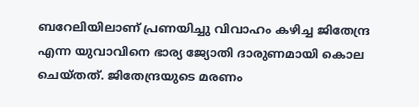ബറേലിയിലാണ് പ്രണയിച്ചു വിവാഹം കഴിച്ച ജിതേന്ദ്ര എന്ന യുവാവിനെ ഭാര്യ ജ്യോതി ദാരുണമായി കൊല ചെയ്തത്. ജിതേന്ദ്രയുടെ മരണം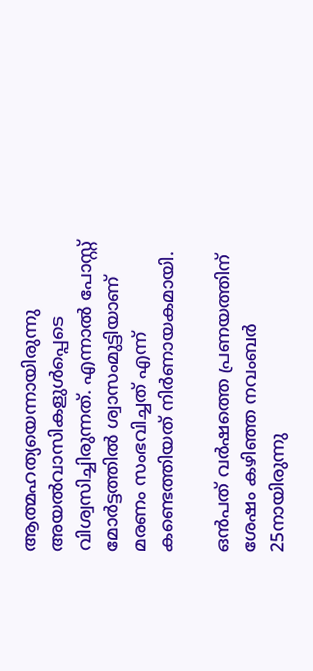ആത്മഹത്യയെന്നായിരുന്നു അയല്‍വാസികളുള്‍പ്പെടെ വിശ്വസിച്ചിരുന്നത്. എന്നാല്‍ പോസ്റ്റ് മോര്‍ട്ടത്തില്‍ ശ്വാസംമുട്ടിയാണ് മരണം സംഭവിച്ചത് എന്ന് കണ്ടെത്തിയത് നിര്‍ണായകമായി.

ഒന്‍പത് വര്‍ഷത്തെ പ്രണയത്തിന് ശേഷം കഴിഞ്ഞ നവംബര്‍ 25നായിരുന്നു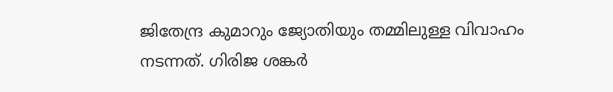ജിതേന്ദ്ര കുമാറും ജ്യോതിയും തമ്മിലുള്ള വിവാഹം നടന്നത്. ഗിരിജ ശങ്കര്‍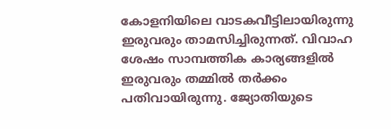കോളനിയിലെ വാടകവീട്ടിലായിരുന്നു ഇരുവരും താമസിച്ചിരുന്നത്. വിവാഹ ശേഷം സാമ്പത്തിക കാര്യങ്ങളില്‍ ഇരുവരും തമ്മില്‍ തര്‍ക്കം പതിവായിരുന്നു. ജ്യോതിയുടെ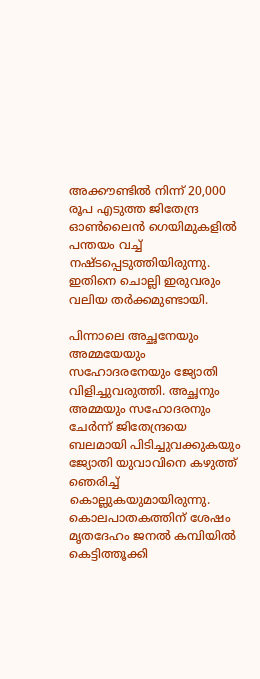അക്കൗണ്ടിൽ നിന്ന് 20,000 രൂപ എടുത്ത ജിതേന്ദ്ര ഓൺലൈൻ ഗെയിമുകളിൽ പന്തയം വച്ച് നഷ്ടപ്പെടുത്തിയിരുന്നു. ഇതിനെ ചൊല്ലി ഇരുവരും വലിയ തര്‍ക്കമുണ്ടായി.

പിന്നാലെ അച്ഛനേയും അമ്മയേയും സഹോദരനേയും ജ്യോതി വിളിച്ചുവരുത്തി. അച്ഛനും അമ്മയും സഹോദരനും ചേർന്ന് ജിതേന്ദ്രയെ ബലമായി പിടിച്ചുവക്കുകയും ജ്യോതി യുവാവിനെ കഴുത്ത് ഞെരിച്ച് കൊല്ലുകയുമായിരുന്നു. കൊലപാതകത്തിന് ശേഷം മൃതദേഹം ജനൽ കമ്പിയിൽ കെട്ടിത്തൂക്കി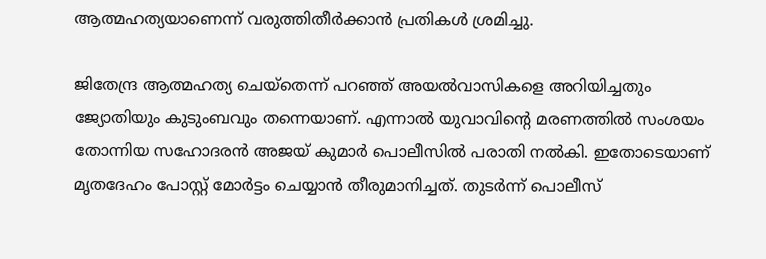ആത്മഹത്യയാണെന്ന് വരുത്തിതീർക്കാൻ പ്രതികൾ ശ്രമിച്ചു.

ജിതേന്ദ്ര ആത്മഹത്യ ചെയ്തെന്ന് പറഞ്ഞ് അയല്‍വാസികളെ അറിയിച്ചതും ജ്യോതിയും കുടുംബവും തന്നെയാണ്. എന്നാല്‍ യുവാവിന്‍റെ മരണത്തില്‍ സംശയം തോന്നിയ സഹോദരന്‍ അജയ് കുമാര്‍ പൊലീസില്‍ പരാതി നല്‍കി. ഇതോടെയാണ് മൃതദേഹം പോസ്റ്റ് മോര്‍ട്ടം ചെയ്യാന്‍ തീരുമാനിച്ചത്. തുടര്‍ന്ന് പൊലീസ്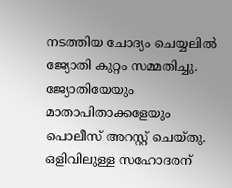നടത്തിയ ചോദ്യം ചെയ്യലില്‍ ജ്യോതി കുറ്റം സമ്മതിച്ചു. ജ്യോതിയേയും മാതാപിതാക്കളേയും പൊലീസ് അറസ്റ്റ് ചെയ്തു. ഒളിവിലുള്ള സഹോദരന്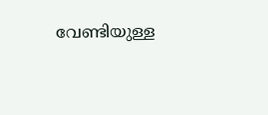വേണ്ടിയുള്ള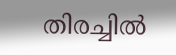തിരച്ചിൽ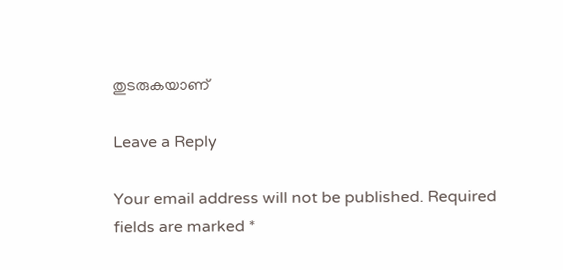തുടരുകയാണ്

Leave a Reply

Your email address will not be published. Required fields are marked *